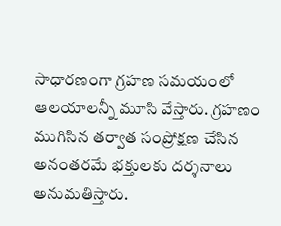సాధారణంగా గ్రహణ సమయంలో ఆలయాలన్నీ మూసి వేస్తారు. గ్రహణం ముగిసిన తర్వాత సంప్రోక్షణ చేసిన అనంతరమే భక్తులకు దర్శనాలు అనుమతిస్తారు.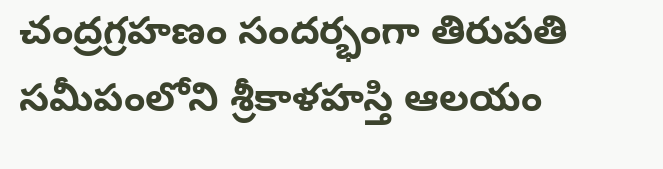చంద్రగ్రహణం సందర్భంగా తిరుపతి సమీపంలోని శ్రీకాళహస్తి ఆలయం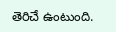తెరిచే ఉంటుంది.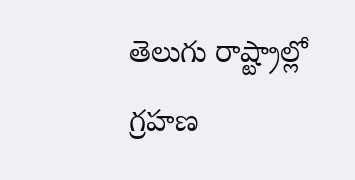తెలుగు రాష్ట్రాల్లో గ్రహణ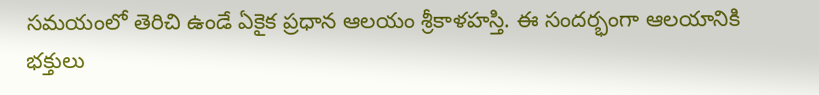సమయంలో తెరిచి ఉండే ఏకైక ప్రధాన ఆలయం శ్రీకాళహస్తి. ఈ సందర్భంగా ఆలయానికి భక్తులు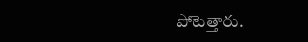పోటెత్తారు.